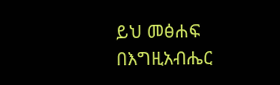ይህ መፅሐፍ በእግዚአብሔር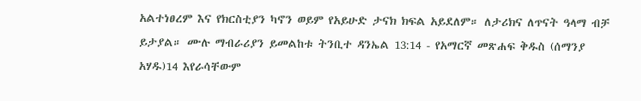አልተነፀረም እና የክርስቲያን ካኖን ወይም የአይሁድ ታናክ ክፍል አይደለም። ለታሪክና ለጥናት ዓላማ ብቻ ይታያል። ሙሉ ማብራሪያን ይመልከቱ ትንቢተ ዳንኤል 13:14 - የአማርኛ መጽሐፍ ቅዱስ (ሰማንያ አሃዱ)14 እየራሳቸውም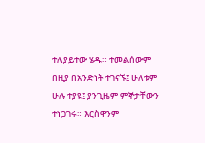ተለያይተው ሄዱ። ተመልሰውም በዚያ በአንድነት ተገናኙ፤ ሁለቱም ሁሉ ተያዩ፤ ያንጊዜም ምኞታቸውን ተነጋገሩ። እርስዋንም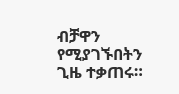ብቻዋን የሚያገኙበትን ጊዜ ተቃጠሩ።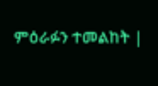ምዕራፉን ተመልከት |